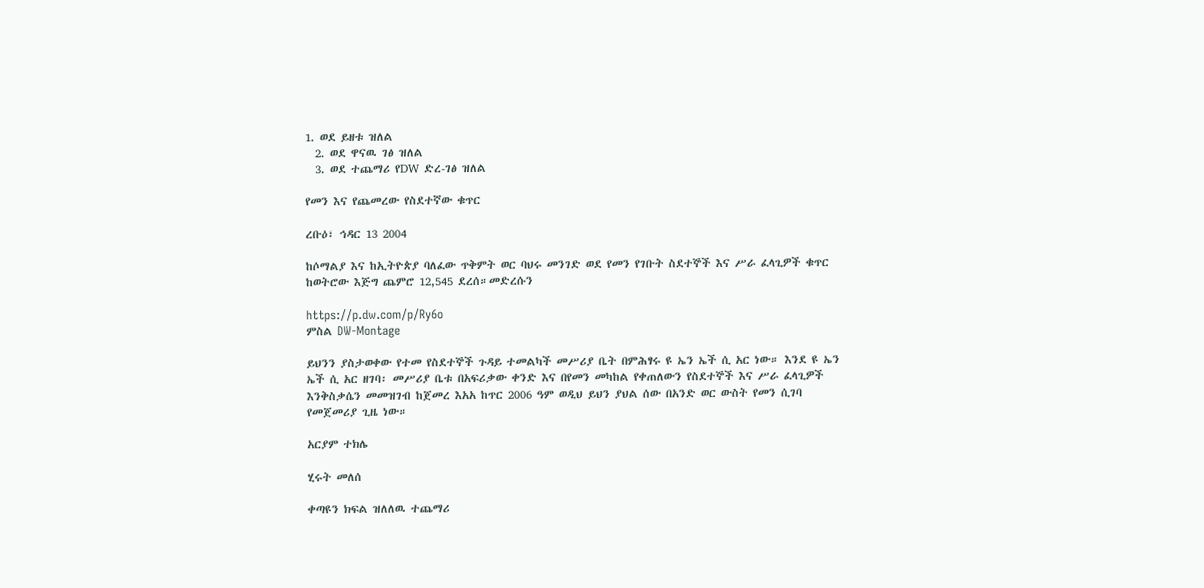1. ወደ ይዘቱ ዝለል
  2. ወደ ዋናዉ ገፅ ዝለል
  3. ወደ ተጨማሪ የDW ድረ-ገፅ ዝለል

የመን እና የጨመረው የስደተኛው ቁጥር

ረቡዕ፣ ኅዳር 13 2004

ከሶማልያ እና ከኢትዮጵያ ባለፈው ጥቅምት ወር ባህሩ መንገድ ወደ የመን የገቡት ስደተኞች እና ሥራ ፈላጊዎች ቁጥር ከወትሮው እጅግ ጨምሮ 12,545 ደረሰ።መድረሱን

https://p.dw.com/p/Ry6o
ምስል DW-Montage

ይህንን ያስታወቀው የተመ የስደተኞች ጉዳይ ተመልካች መሥሪያ ቤት በምሕፃሩ ዩ ኤን ኤች ሲ አር ነው። እንደ ዩ ኤን ኤች ሲ አር ዘገባ፡ መሥሪያ ቤቱ በአፍሪቃው ቀንድ እና በየመን መካከል የቀጠለውን የስደተኞች እና ሥራ ፈላጊዎች እንቅስቃሴን መመዝገብ ከጀመረ እአአ ከጥር 2006 ዓም ወዲህ ይህን ያህል ሰው በአንድ ወር ውስት የመን ሲገባ የመጀመሪያ ጊዜ ነው።

አርያም ተክሌ

ሂሩት መለሰ

ቀጣዩን ክፍል ዝለለዉ ተጨማሪ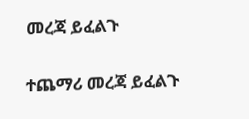መረጃ ይፈልጉ

ተጨማሪ መረጃ ይፈልጉ